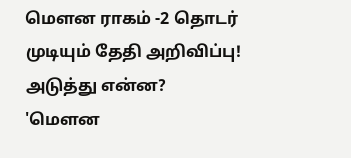மெளன ராகம் -2 தொடர் முடியும் தேதி அறிவிப்பு! அடுத்து என்ன?
'மெளன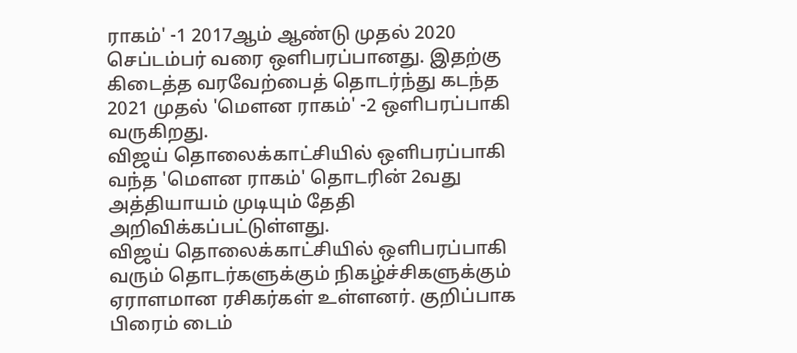ராகம்' -1 2017ஆம் ஆண்டு முதல் 2020 செப்டம்பர் வரை ஒளிபரப்பானது. இதற்கு கிடைத்த வரவேற்பைத் தொடர்ந்து கடந்த 2021 முதல் 'மெளன ராகம்' -2 ஒளிபரப்பாகி வருகிறது.
விஜய் தொலைக்காட்சியில் ஒளிபரப்பாகி வந்த 'மெளன ராகம்' தொடரின் 2வது அத்தியாயம் முடியும் தேதி அறிவிக்கப்பட்டுள்ளது.
விஜய் தொலைக்காட்சியில் ஒளிபரப்பாகி வரும் தொடர்களுக்கும் நிகழ்ச்சிகளுக்கும் ஏராளமான ரசிகர்கள் உள்ளனர். குறிப்பாக பிரைம் டைம்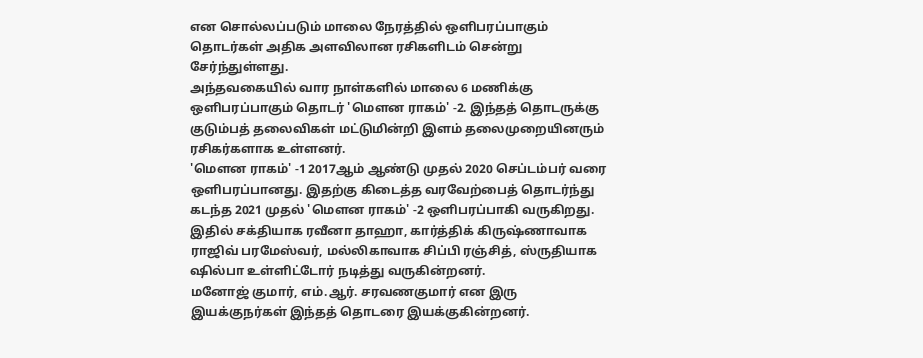என சொல்லப்படும் மாலை நேரத்தில் ஒளிபரப்பாகும் தொடர்கள் அதிக அளவிலான ரசிகளிடம் சென்று சேர்ந்துள்ளது.
அந்தவகையில் வார நாள்களில் மாலை 6 மணிக்கு ஒளிபரப்பாகும் தொடர் 'மெளன ராகம்' -2. இந்தத் தொடருக்கு குடும்பத் தலைவிகள் மட்டுமின்றி இளம் தலைமுறையினரும் ரசிகர்களாக உள்ளனர்.
'மெளன ராகம்' -1 2017ஆம் ஆண்டு முதல் 2020 செப்டம்பர் வரை ஒளிபரப்பானது. இதற்கு கிடைத்த வரவேற்பைத் தொடர்ந்து கடந்த 2021 முதல் 'மெளன ராகம்' -2 ஒளிபரப்பாகி வருகிறது.
இதில் சக்தியாக ரவீனா தாஹா, கார்த்திக் கிருஷ்ணாவாக ராஜிவ் பரமேஸ்வர், மல்லிகாவாக சிப்பி ரஞ்சித், ஸ்ருதியாக ஷில்பா உள்ளிட்டோர் நடித்து வருகின்றனர்.
மனோஜ் குமார், எம்.ஆர். சரவணகுமார் என இரு இயக்குநர்கள் இந்தத் தொடரை இயக்குகின்றனர்.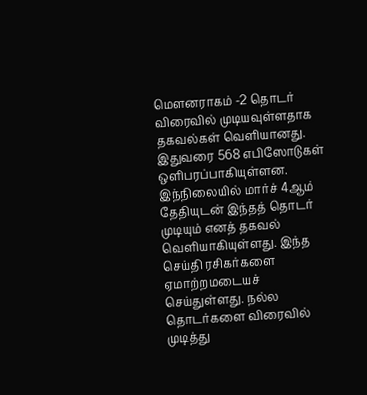மெளனராகம் -2 தொடர் விரைவில் முடியவுள்ளதாக தகவல்கள் வெளியானது. இதுவரை 568 எபிஸோடுகள் ஒளிபரப்பாகியுள்ளன. இந்நிலையில் மார்ச் 4ஆம் தேதியுடன் இந்தத் தொடர் முடியும் எனத் தகவல் வெளியாகியுள்ளது. இந்த செய்தி ரசிகர்களை ஏமாற்றமடையச் செய்துள்ளது. நல்ல தொடர்களை விரைவில் முடித்து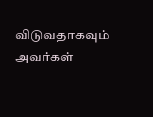விடுவதாகவும் அவர்கள்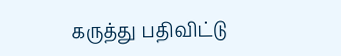கருத்து பதிவிட்டு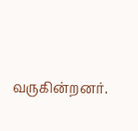வருகின்றனர்.